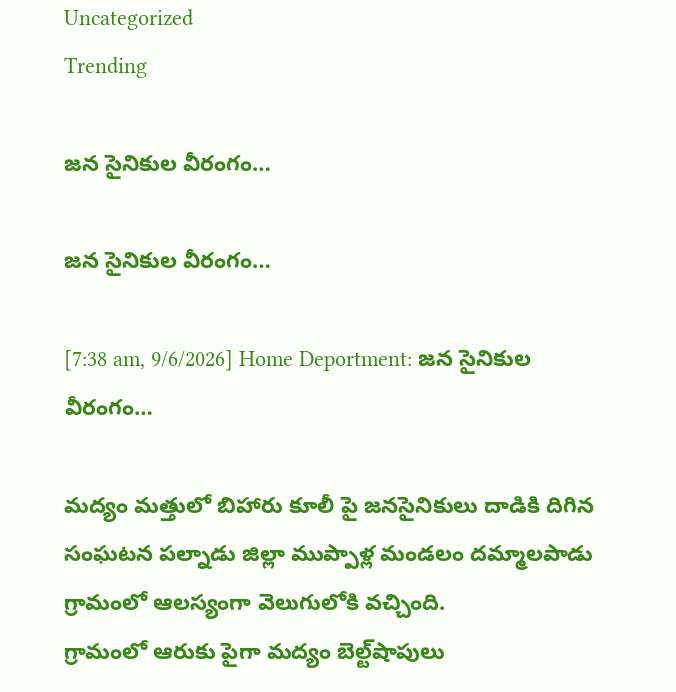Uncategorized
Trending

జన సైనికుల వీరంగం…

జన సైనికుల వీరంగం…

[7:38 am, 9/6/2026] Home Deportment: జన సైనికుల వీరంగం…

మద్యం మత్తులో బిహారు కూలీ పై జనసైనికులు దాడికి దిగిన సంఘటన పల్నాడు జిల్లా ముప్పాళ్ల మండలం దమ్మాలపాడు గ్రామంలో ఆలస్యంగా వెలుగులోకి వచ్చింది.
గ్రామంలో ఆరుకు పైగా మద్యం బెల్ట్‌షాపులు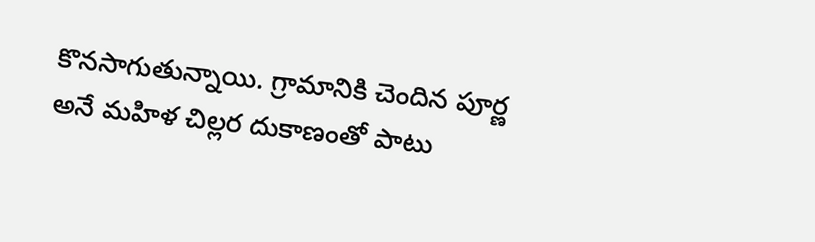కొనసాగుతున్నాయి. గ్రామానికి చెందిన పూర్ణ అనే మహిళ చిల్లర దుకాణంతో పాటు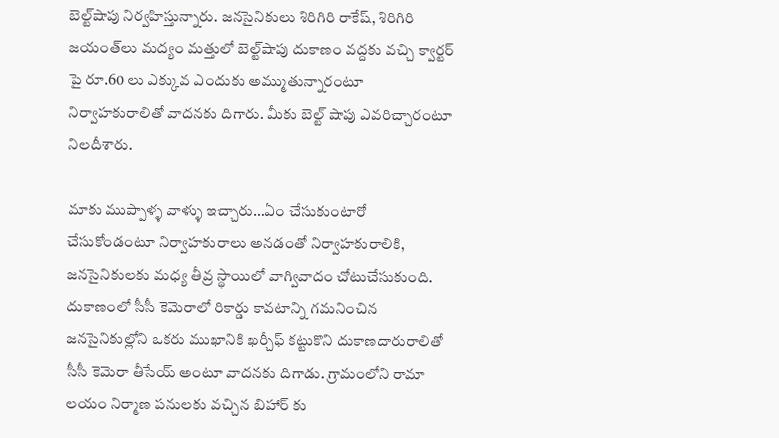బెల్ట్‌షాపు నిర్వహిస్తున్నారు. జనసైనికులు శిరిగిరి రాకేష్‌, శిరిగిరి జయంత్‌లు మద్యం మత్తులో బెల్ట్‌షాపు దుకాణం వద్దకు వచ్చి క్వార్టర్‌ పై రూ.60 లు ఎక్కువ ఎందుకు అమ్ముతున్నారంటూ నిర్వాహకురాలితో వాదనకు దిగారు. మీకు బెల్ట్‌ షాపు ఎవరిచ్చారంటూ నిలదీశారు.

మాకు ముప్పాళ్ళ వాళ్ళు ఇచ్చారు…ఏం చేసుకుంటారో చేసుకోండంటూ నిర్వాహకురాలు అనడంతో నిర్వాహకురాలికి, జనసైనికులకు మధ్య తీవ్ర స్థాయిలో వాగ్వివాదం చోటుచేసుకుంది. దుకాణంలో సీసీ కెమెరాలో రికార్డు కావటాన్ని గమనించిన జనసైనికుల్లోని ఒకరు ముఖానికి ఖర్చీఫ్‌ కట్టుకొని దుకాణదారురాలితో సీసీ కెమెరా తీసేయ్‌ అంటూ వాదనకు దిగాడు. గ్రామంలోని రామా లయం నిర్మాణ పనులకు వచ్చిన బిహార్‌ కు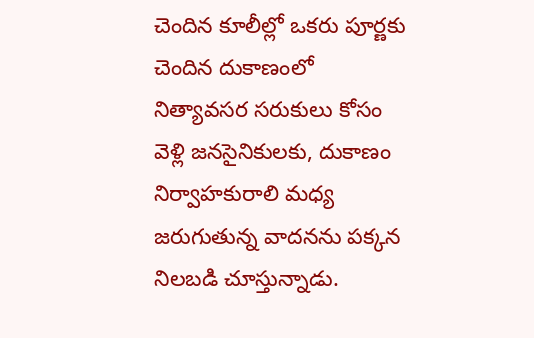చెందిన కూలీల్లో ఒకరు పూర్ణకు చెందిన దుకాణంలో నిత్యావసర సరుకులు కోసం వెళ్లి జనసైనికులకు, దుకాణం నిర్వాహకురాలి మధ్య జరుగుతున్న వాదనను పక్కన నిలబడి చూస్తున్నాడు.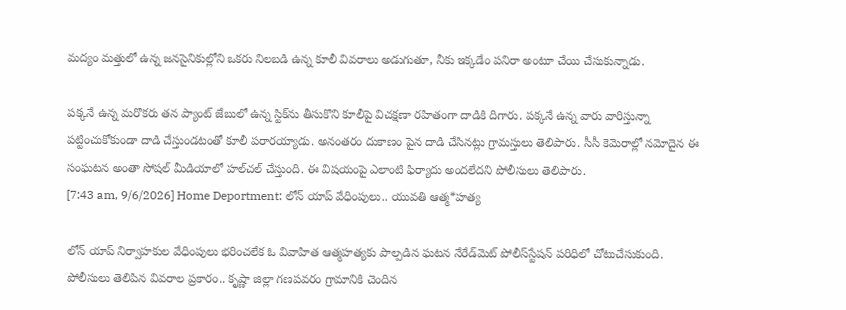మద్యం మత్తులో ఉన్న జనసైనికుల్లోని ఒకరు నిలబడి ఉన్న కూలీ వివరాలు అడుగుతూ, నీకు ఇక్కడేం పనిరా అంటూ చేయి చేసుకున్నాడు.

పక్కనే ఉన్న మరొకరు తన ప్యాంట్‌ జేబులో ఉన్న స్టిక్‌ను తీసుకొని కూలీపై విచక్షణా రహితంగా దాడికి దిగారు. పక్కనే ఉన్న వారు వారిస్తున్నా పట్టించుకోకుండా దాడి చేస్తుండటంతో కూలీ పరారయ్యాడు. అనంతరం దుకాణం పైన దాడి చేసినట్లు గ్రామస్తులు తెలిపారు. సీసీ కెమెరాల్లో నమోదైన ఈ సంఘటన అంతా సోషల్‌ మీడియాలో హల్‌చల్‌ చేస్తుంది. ఈ విషయంపై ఎలాంటి ఫిర్యాదు అందలేదని పోలీసులు తెలిపారు.
[7:43 am, 9/6/2026] Home Deportment: లోన్‌ యాప్‌ వేధింపులు.. యువతి ఆత్మ*హత్య

లోన్‌ యాప్‌ నిర్వాహకుల వేధింపులు భరించలేక ఓ వివాహిత ఆత్మహత్యకు పాల్పడిన ఘటన నేరేడ్‌మెట్‌ పోలీస్‌స్టేషన్‌ పరిధిలో చోటుచేసుకుంది. పోలీసులు తెలిపిన వివరాల ప్రకారం.. కృష్ణా జిల్లా గణపవరం గ్రామానికి చెందిన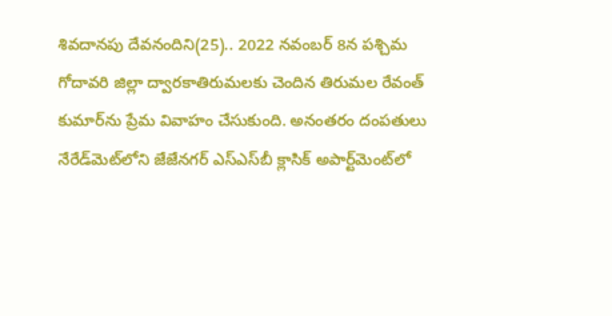శివదానపు దేవనందిని(25).. 2022 నవంబర్‌ 8న పశ్చిమ గోదావరి జిల్లా ద్వారకాతిరుమలకు చెందిన తిరుమల రేవంత్‌ కుమార్‌ను ప్రేమ వివాహం చేసుకుంది. అనంతరం దంపతులు నేరేడ్‌మెట్‌లోని జేజేనగర్‌ ఎస్‌ఎస్‌బీ క్లాసిక్‌ అపార్ట్‌మెంట్‌లో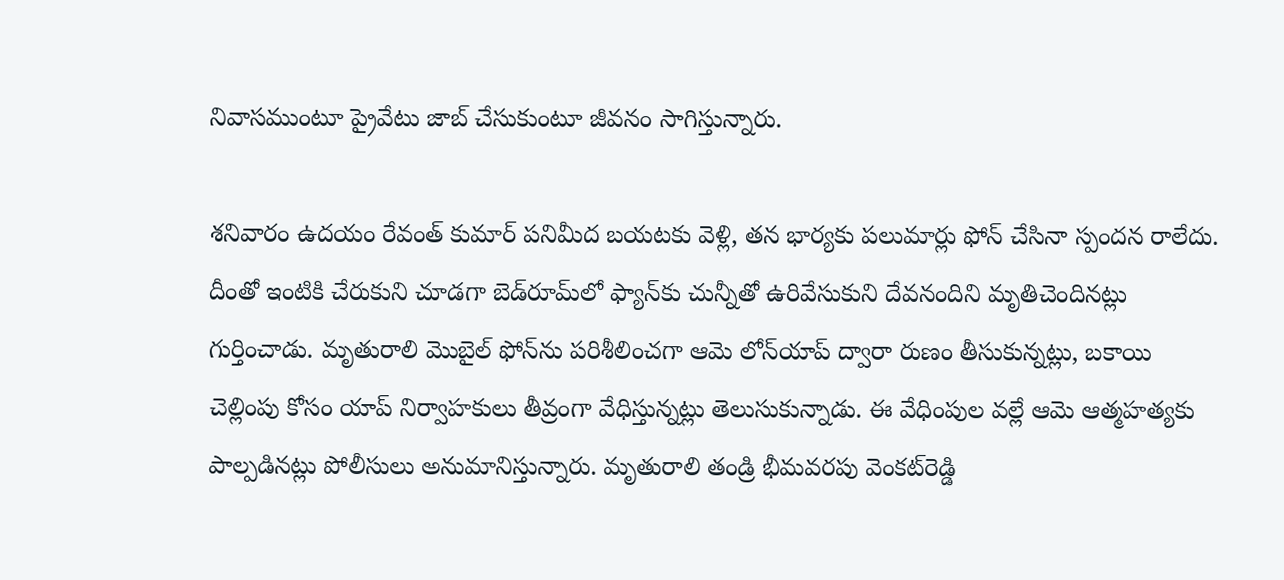నివాసముంటూ ప్రైవేటు జాబ్‌ చేసుకుంటూ జీవనం సాగిస్తున్నారు.

శనివారం ఉదయం రేవంత్‌ కుమార్‌ పనిమీద బయటకు వెళ్లి, తన భార్యకు పలుమార్లు ఫోన్‌ చేసినా స్పందన రాలేదు. దీంతో ఇంటికి చేరుకుని చూడగా బెడ్‌రూమ్‌లో ఫ్యాన్‌కు చున్నీతో ఉరివేసుకుని దేవనందిని మృతిచెందినట్లు గుర్తించాడు. మృతురాలి మొబైల్‌ ఫోన్‌ను పరిశీలించగా ఆమె లోన్‌యాప్‌ ద్వారా రుణం తీసుకున్నట్లు, బకాయి చెల్లింపు కోసం యాప్‌ నిర్వాహకులు తీవ్రంగా వేధిస్తున్నట్లు తెలుసుకున్నాడు. ఈ వేధింపుల వల్లే ఆమె ఆత్మహత్యకు పాల్పడినట్లు పోలీసులు అనుమానిస్తున్నారు. మృతురాలి తండ్రి భీమవరపు వెంకట్‌రెడ్డి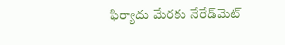ఫిర్యాదు మేరకు నేరేడ్‌మెట్‌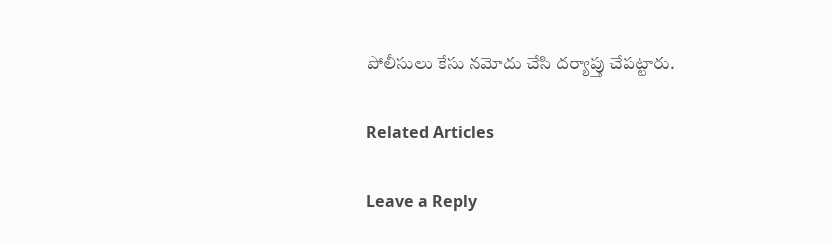పోలీసులు కేసు నమోదు చేసి దర్యాప్తు చేపట్టారు.

Related Articles

Leave a Reply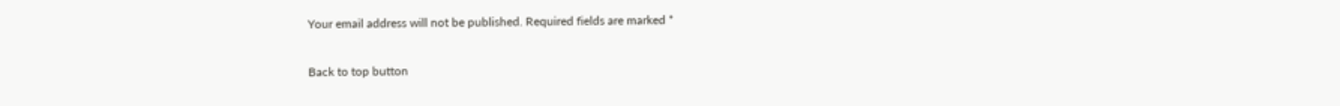Your email address will not be published. Required fields are marked *

Back to top button